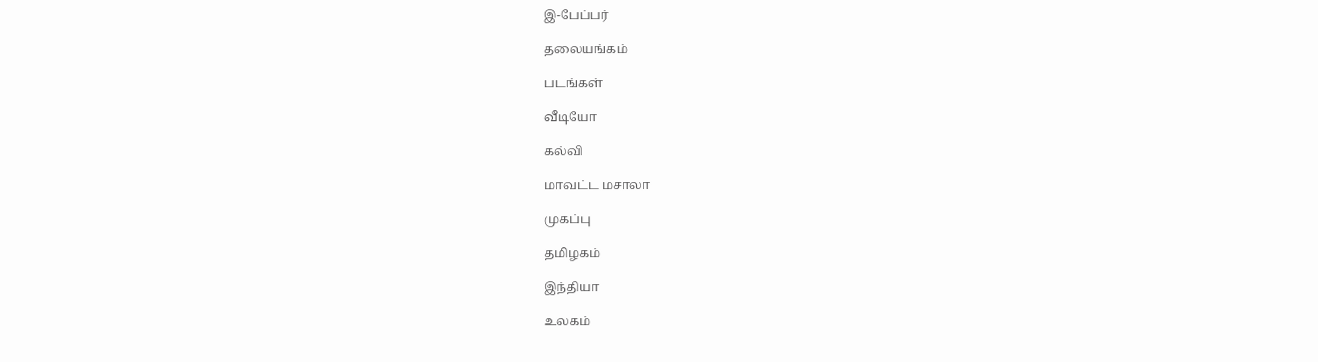இ-பேப்பர்

தலையங்கம்

படங்கள்

வீடியோ

கல்வி

மாவட்ட மசாலா

முகப்பு

தமிழகம்

இந்தியா

உலகம்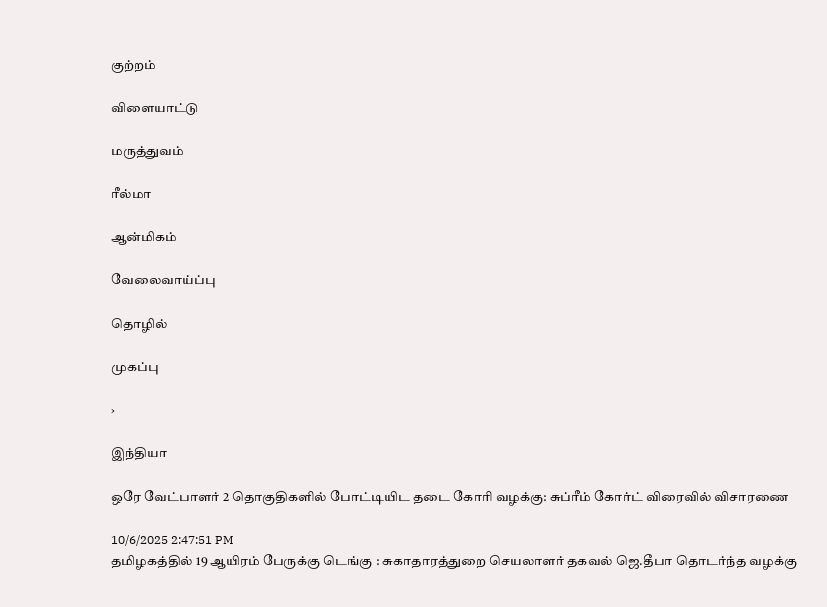குற்றம்

விளையாட்டு

மருத்துவம்

ரீல்மா

ஆன்மிகம்

வேலைவாய்ப்பு

தொழில்

முகப்பு

›

இந்தியா

ஒரே வேட்பாளர் 2 தொகுதிகளில் போட்டியிட தடை கோரி வழக்கு: சுப்ரீம் கோர்ட் விரைவில் விசாரணை

10/6/2025 2:47:51 PM
தமிழகத்தில் 19 ஆயிரம் பேருக்கு டெங்கு : சுகாதாரத்துறை செயலாளர் தகவல் ஜெ.தீபா தொடர்ந்த வழக்கு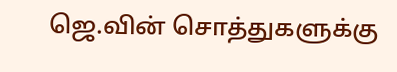ஜெ.வின் சொத்துகளுக்கு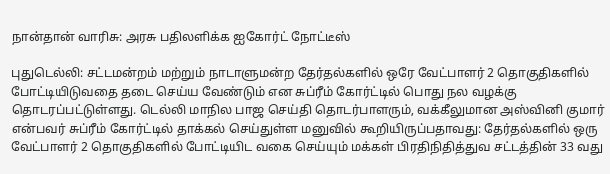நான்தான் வாரிசு: அரசு பதிலளிக்க ஐகோர்ட் நோட்டீஸ்

புதுடெல்லி: சட்டமன்றம் மற்றும் நாடாளுமன்ற தேர்தல்களில் ஒரே வேட்பாளர் 2 தொகுதிகளில் போட்டியிடுவதை தடை செய்ய வேண்டும் என சுப்ரீம் கோர்ட்டில் பொது நல வழக்கு தொடரப்பட்டுள்ளது. டெல்லி மாநில பாஜ செய்தி தொடர்பாளரும், வக்கீலுமான அஸ்வினி குமார் என்பவர் சுப்ரீம் கோர்ட்டில் தாக்கல் செய்துள்ள மனுவில் கூறியிருப்பதாவது: தேர்தல்களில் ஒரு வேட்பாளர் 2 தொகுதிகளில் போட்டியிட வகை செய்யும் மக்கள் பிரதிநிதித்துவ சட்டத்தின் 33 வது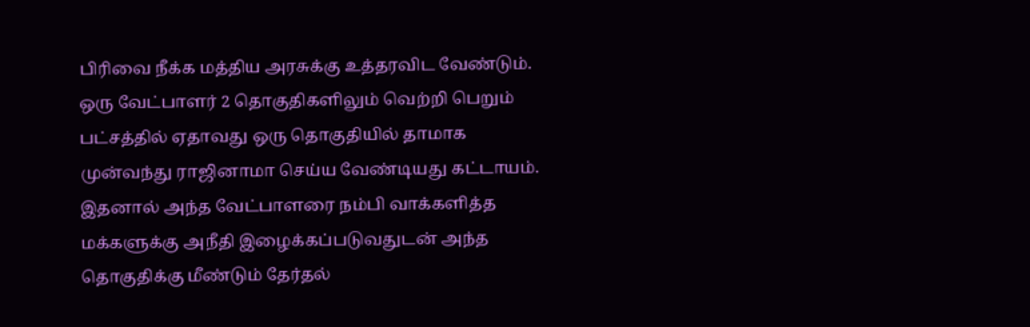பிரிவை நீக்க மத்திய அரசுக்கு உத்தரவிட வேண்டும். ஒரு வேட்பாளர் 2 தொகுதிகளிலும் வெற்றி பெறும் பட்சத்தில் ஏதாவது ஒரு தொகுதியில் தாமாக முன்வந்து ராஜினாமா செய்ய வேண்டியது கட்டாயம். இதனால் அந்த வேட்பாளரை நம்பி வாக்களித்த மக்களுக்கு அநீதி இழைக்கப்படுவதுடன் அந்த தொகுதிக்கு மீண்டும் தேர்தல்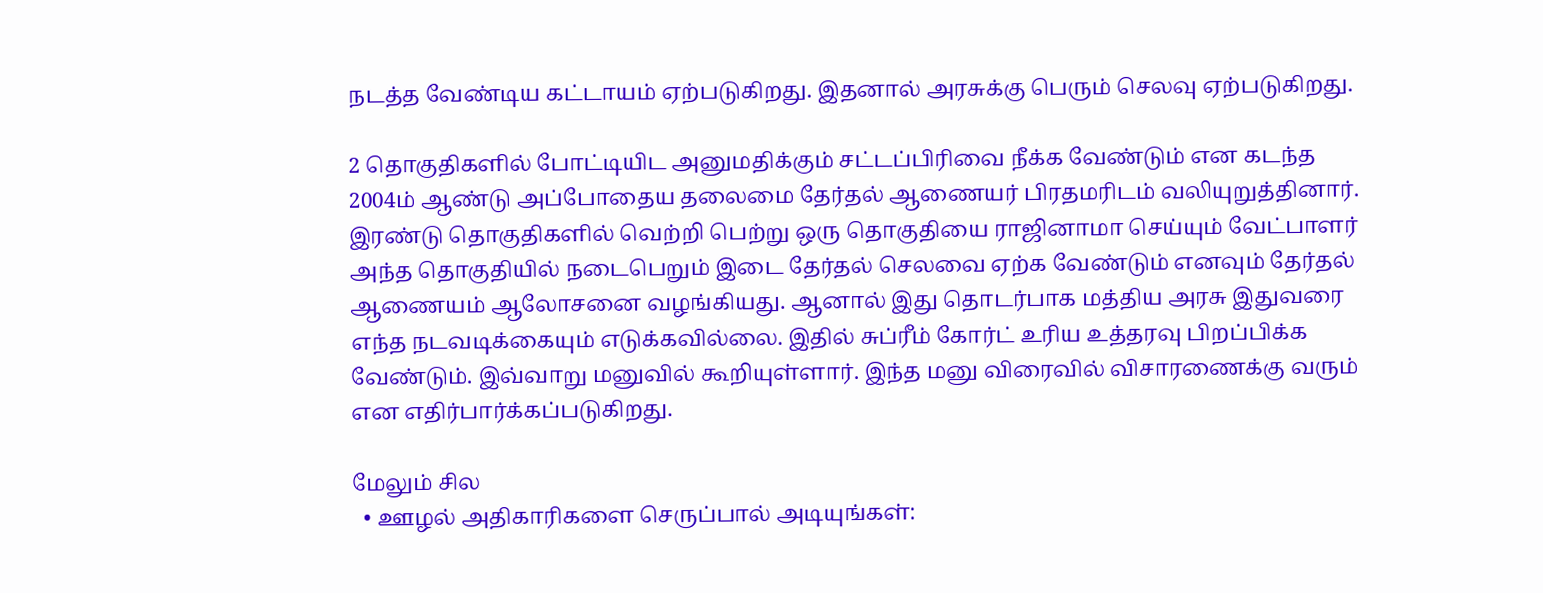நடத்த வேண்டிய கட்டாயம் ஏற்படுகிறது. இதனால் அரசுக்கு பெரும் செலவு ஏற்படுகிறது.

2 தொகுதிகளில் போட்டியிட அனுமதிக்கும் சட்டப்பிரிவை நீக்க வேண்டும் என கடந்த 2004ம் ஆண்டு அப்போதைய தலைமை தேர்தல் ஆணையர் பிரதமரிடம் வலியுறுத்தினார்.  இரண்டு தொகுதிகளில் வெற்றி பெற்று ஒரு தொகுதியை ராஜினாமா செய்யும் வேட்பாளர் அந்த தொகுதியில் நடைபெறும் இடை தேர்தல் செலவை ஏற்க வேண்டும் எனவும் தேர்தல் ஆணையம் ஆலோசனை வழங்கியது. ஆனால் இது தொடர்பாக மத்திய அரசு இதுவரை எந்த நடவடிக்கையும் எடுக்கவில்லை. இதில் சுப்ரீம் கோர்ட் உரிய உத்தரவு பிறப்பிக்க வேண்டும். இவ்வாறு மனுவில் கூறியுள்ளார். இந்த மனு விரைவில் விசாரணைக்கு வரும் என எதிர்பார்க்கப்படுகிறது.

மேலும் சில
  • ஊழல் அதிகாரிகளை செருப்பால் அடியுங்கள்: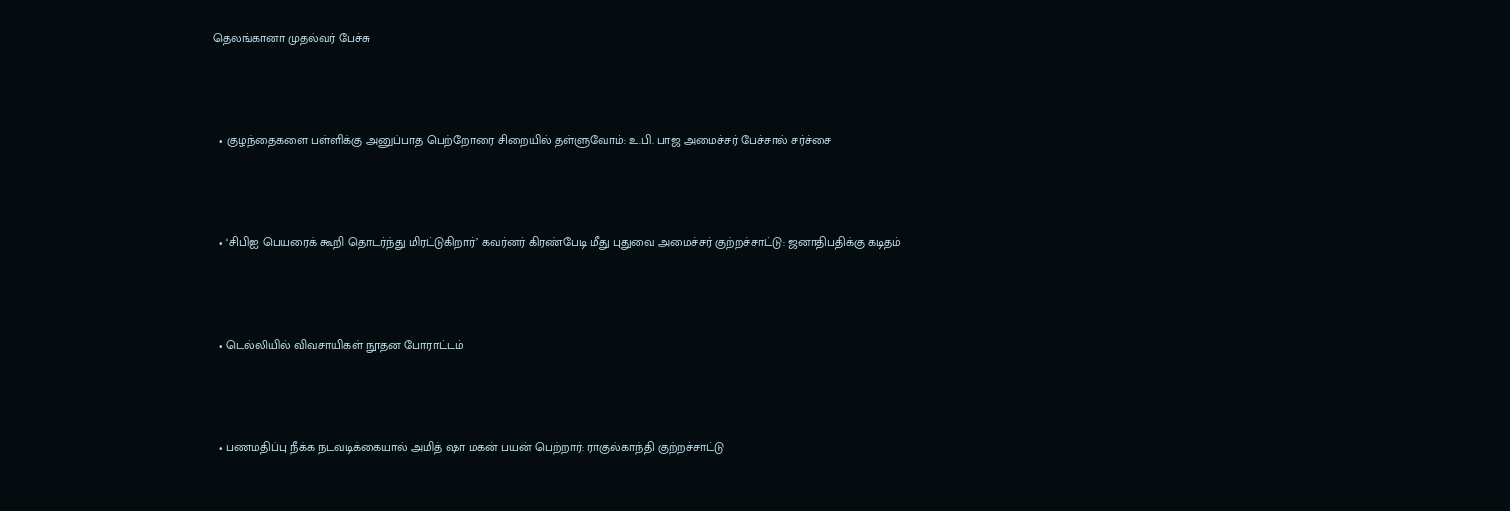தெலங்கானா முதல்வர் பேச்சு



  • குழந்தைகளை பள்ளிக்கு அனுப்பாத பெற்றோரை சிறையில் தள்ளுவோம்: உ.பி. பாஜ அமைச்சர் பேச்சால் சர்ச்சை



  • ‘சிபிஐ பெயரைக் கூறி தொடர்ந்து மிரட்டுகிறார்’ கவர்னர் கிரண்பேடி மீது புதுவை அமைச்சர் குற்றச்சாட்டு: ஜனாதிபதிக்கு கடிதம்



  • டெல்லியில் விவசாயிகள் நூதன போராட்டம்



  • பணமதிப்பு நீக்க நடவடிக்கையால் அமித் ஷா மகன் பயன் பெற்றார்: ராகுல்காந்தி குற்றச்சாட்டு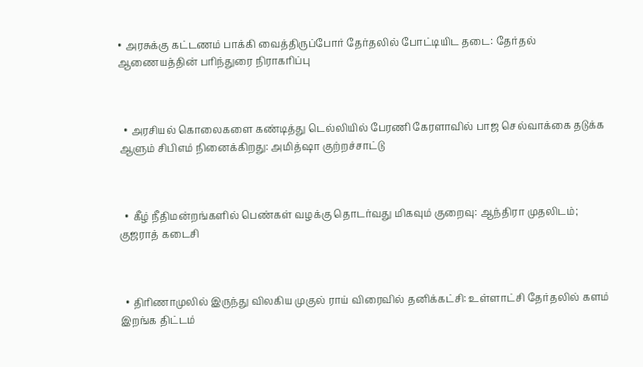• அரசுக்கு கட்டணம் பாக்கி வைத்திருப்போர் தேர்தலில் போட்டியிட தடை: தேர்தல் ஆணையத்தின் பரிந்துரை நிராகரிப்பு



  • அரசியல் கொலைகளை கண்டித்து டெல்லியில் பேரணி கேரளாவில் பாஜ செல்வாக்கை தடுக்க ஆளும் சிபிஎம் நினைக்கிறது: அமித்ஷா குற்றச்சாட்டு



  • கீழ் நீதிமன்றங்களில் பெண்கள் வழக்கு தொடர்வது மிகவும் குறைவு: ஆந்திரா முதலிடம்; குஜராத் கடைசி



  • திரிணாமுலில் இருந்து விலகிய முகுல் ராய் விரைவில் தனிக்கட்சி: உள்ளாட்சி தேர்தலில் களம் இறங்க திட்டம்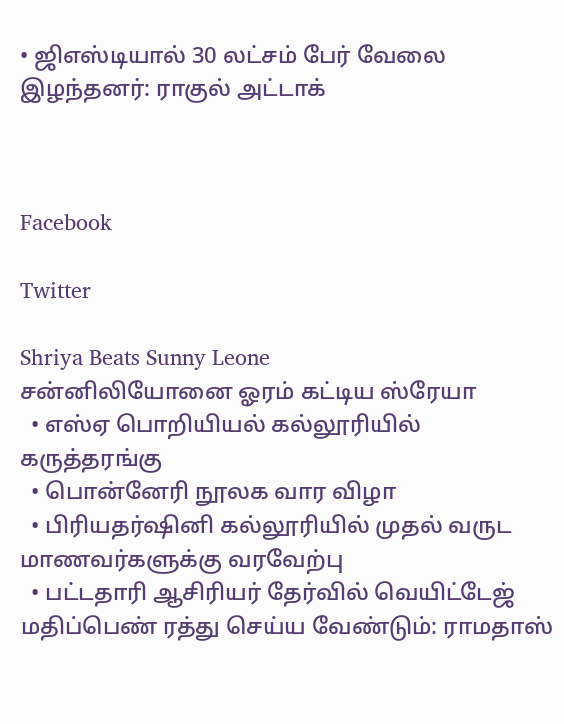• ஜிஎஸ்டியால் 30 லட்சம் பேர் வேலை இழந்தனர்: ராகுல் அட்டாக்



Facebook

Twitter

Shriya Beats Sunny Leone
சன்னிலியோனை ஓரம் கட்டிய ஸ்ரேயா
  • எஸ்ஏ பொறியியல் கல்லூரியில் கருத்தரங்கு
  • பொன்னேரி நூலக வார விழா
  • பிரியதர்ஷினி கல்லூரியில் முதல் வருட மாணவர்களுக்கு வரவேற்பு
  • பட்டதாரி ஆசிரியர் தேர்வில் வெயிட்டேஜ் மதிப்பெண் ரத்து செய்ய வேண்டும்: ராமதாஸ்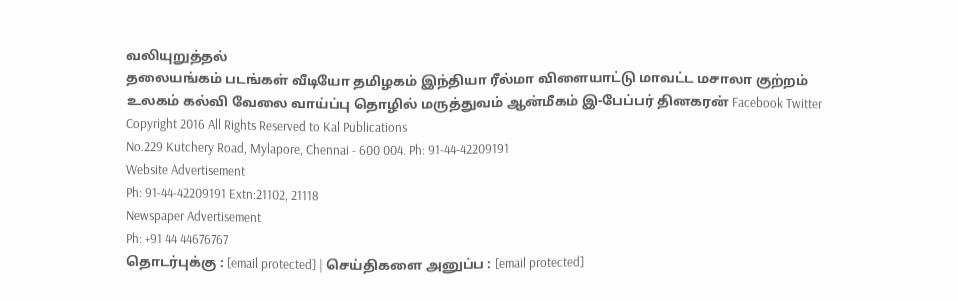வலியுறுத்தல்
தலையங்கம் படங்கள் வீடியோ தமிழகம் இந்தியா ரீல்மா விளையாட்டு மாவட்ட மசாலா குற்றம் உலகம் கல்வி வேலை வாய்ப்பு தொழில் மருத்துவம் ஆன்மீகம் இ-பேப்பர் தினகரன் Facebook Twitter
Copyright 2016 All Rights Reserved to Kal Publications
No.229 Kutchery Road, Mylapore, Chennai - 600 004. Ph: 91-44-42209191
Website Advertisement
Ph: 91-44-42209191 Extn:21102, 21118
Newspaper Advertisement
Ph: +91 44 44676767
தொடர்புக்கு : [email protected] | செய்திகளை அனுப்ப : [email protected]